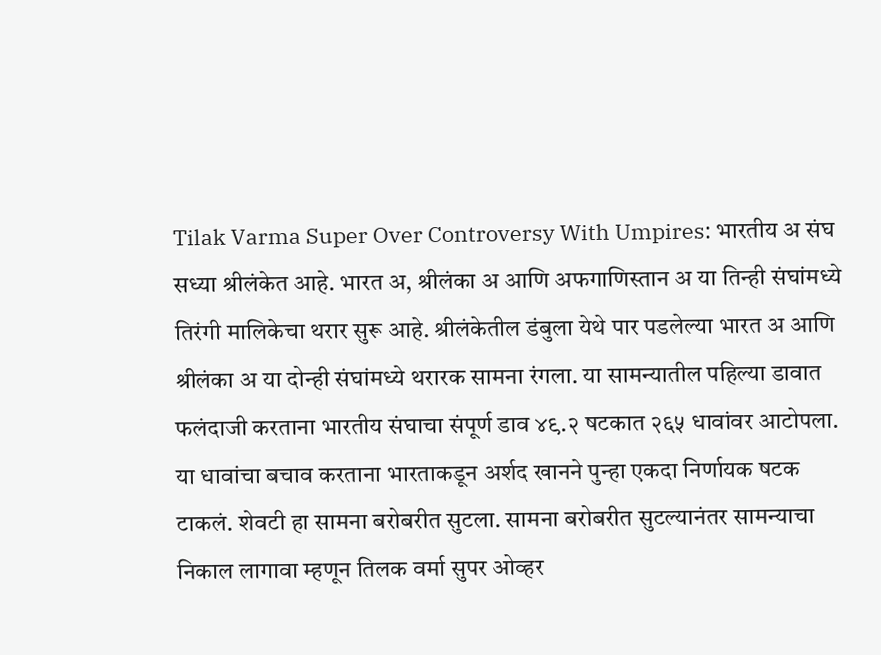Tilak Varma Super Over Controversy With Umpires: भारतीय अ संघ सध्या श्रीलंकेत आहे. भारत अ, श्रीलंका अ आणि अफगाणिस्तान अ या तिन्ही संघांमध्ये तिरंगी मालिकेचा थरार सुरू आहे. श्रीलंकेतील डंबुला येथे पार पडलेल्या भारत अ आणि श्रीलंका अ या दोन्ही संघांमध्ये थरारक सामना रंगला. या सामन्यातील पहिल्या डावात फलंदाजी करताना भारतीय संघाचा संपूर्ण डाव ४९.२ षटकात २६५ धावांवर आटोपला. या धावांचा बचाव करताना भारताकडून अर्शद खानने पुन्हा एकदा निर्णायक षटक टाकलं. शेवटी हा सामना बरोबरीत सुटला. सामना बरोबरीत सुटल्यानंतर सामन्याचा निकाल लागावा म्हणून तिलक वर्मा सुपर ओव्हर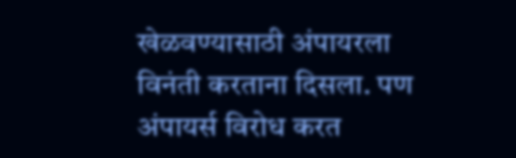खेळवण्यासाठी अंपायरला विनंती करताना दिसला. पण अंपायर्स विरोध करत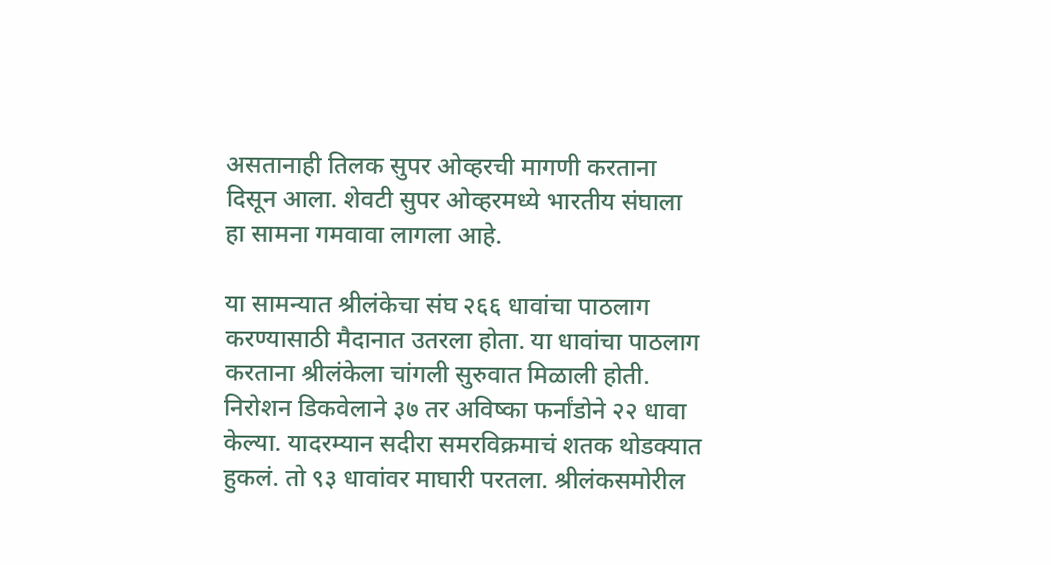असतानाही तिलक सुपर ओव्हरची मागणी करताना दिसून आला. शेवटी सुपर ओव्हरमध्ये भारतीय संघाला हा सामना गमवावा लागला आहे.

या सामन्यात श्रीलंकेचा संघ २६६ धावांचा पाठलाग करण्यासाठी मैदानात उतरला होता. या धावांचा पाठलाग करताना श्रीलंकेला चांगली सुरुवात मिळाली होती. निरोशन डिकवेलाने ३७ तर अविष्का फर्नांडोने २२ धावा केल्या. यादरम्यान सदीरा समरविक्रमाचं शतक थोडक्यात हुकलं. तो ९३ धावांवर माघारी परतला. श्रीलंकसमोरील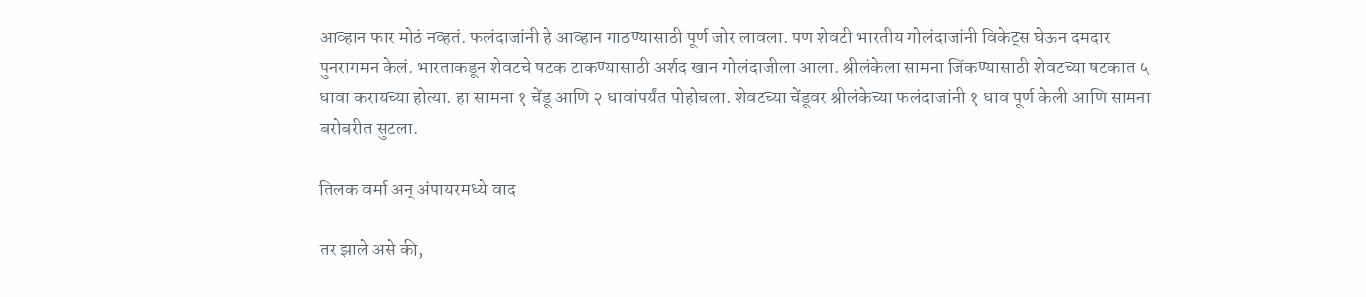आव्हान फार मोठं नव्हतं. फलंदाजांनी हे आव्हान गाठण्यासाठी पूर्ण जोर लावला. पण शेवटी भारतीय गोलंदाजांनी विकेट्स घेऊन दमदार पुनरागमन केलं. भारताकडून शेवटचे षटक टाकण्यासाठी अर्शद खान गोलंदाजीला आला. श्रीलंकेला सामना जिंकण्यासाठी शेवटच्या षटकात ५ धावा करायच्या होत्या. हा सामना १ चेंडू आणि २ धावांपर्यंत पोहोचला. शेवटच्या चेंडूवर श्रीलंकेच्या फलंदाजांनी १ धाव पूर्ण केली आणि सामना बरोबरीत सुटला.

तिलक वर्मा अन् अंपायरमध्ये वाद

तर झाले असे की,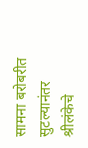सामना बरोबरीत सुटल्यानंतर श्रीलंकेचे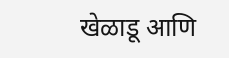खेळाडू आणि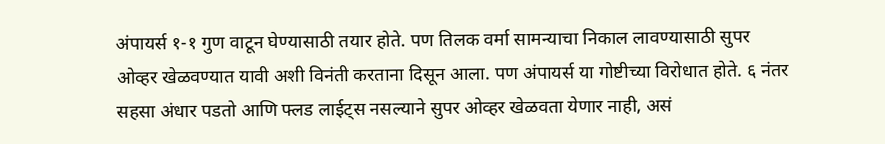अंपायर्स १-१ गुण वाटून घेण्यासाठी तयार होते. पण तिलक वर्मा सामन्याचा निकाल लावण्यासाठी सुपर ओव्हर खेळवण्यात यावी अशी विनंती करताना दिसून आला. पण अंपायर्स या गोष्टीच्या विरोधात होते. ६ नंतर सहसा अंधार पडतो आणि फ्लड लाईट्स नसल्याने सुपर ओव्हर खेळवता येणार नाही, असं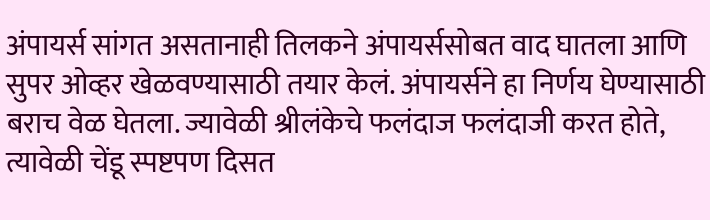अंपायर्स सांगत असतानाही तिलकने अंपायर्ससोबत वाद घातला आणि सुपर ओव्हर खेळवण्यासाठी तयार केलं. अंपायर्सने हा निर्णय घेण्यासाठी बराच वेळ घेतला. ज्यावेळी श्रीलंकेचे फलंदाज फलंदाजी करत होते, त्यावेळी चेंडू स्पष्टपण दिसत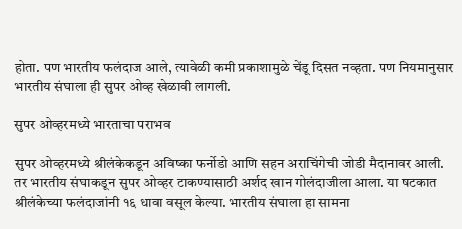होता. पण भारतीय फलंदाज आले, त्यावेळी कमी प्रकाशामुळे चेंडू दिसत नव्हता. पण नियमानुसार भारतीय संघाला ही सुपर ओव्ह खेळावी लागली.

सुपर ओव्हरमध्ये भारताचा पराभव

सुपर ओव्हरमध्ये श्रीलंकेकडून अविष्का फर्नोडो आणि सहन अराचिंगेची जोडी मैदानावर आली. तर भारतीय संघाकडून सुपर ओव्हर टाकण्यासाठी अर्शद खान गोलंदाजीला आला. या षटकात श्रीलंकेच्या फलंदाजांनी १६ धावा वसूल केल्या. भारतीय संघाला हा सामना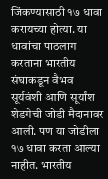जिंकण्यासाठी १७ धावा करायच्या होत्या. या धावांचा पाठलाग करताना भारतीय संघाकडून वैभव सूर्यवंशी आणि सूर्यांश शेडगेची जोडी मैदानावर आली. पण या जोडीला १७ धावा करता आल्या नाहीत. भारतीय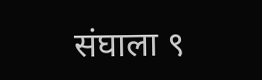संघाला ९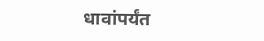धावांपर्यंत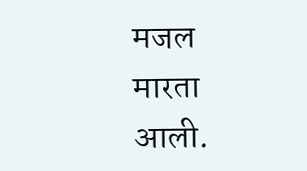मजल मारता आली.